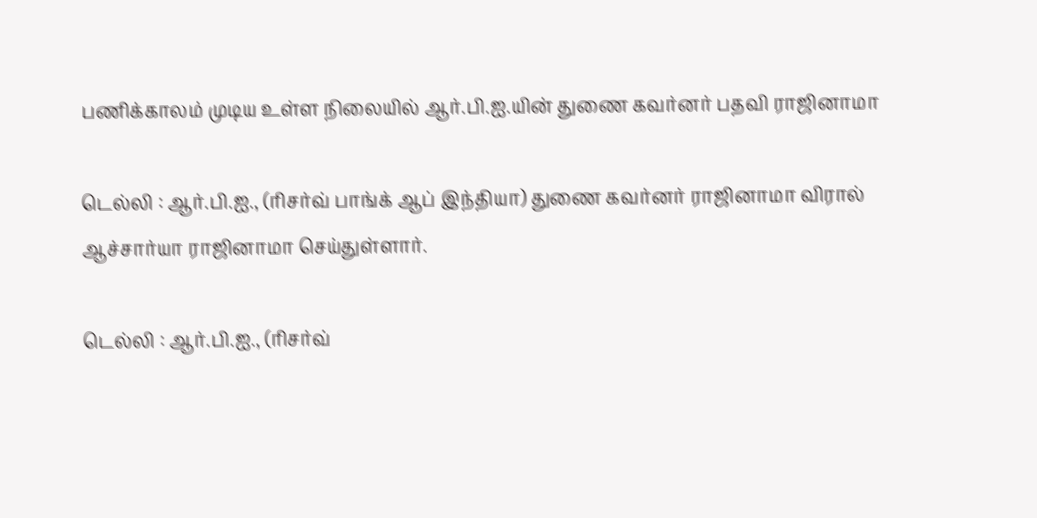பணிக்காலம் முடிய உள்ள நிலையில் ஆர்.பி.ஐ.யின் துணை கவர்னர் பதவி ராஜினாமா

டெல்லி : ஆர்.பி.ஐ., (ரிசர்வ் பாங்க் ஆப் இந்தியா) துணை கவர்னர் ராஜினாமா விரால் ஆச்சார்யா ராஜினாமா செய்துள்ளார்.

டெல்லி : ஆர்.பி.ஐ., (ரிசர்வ்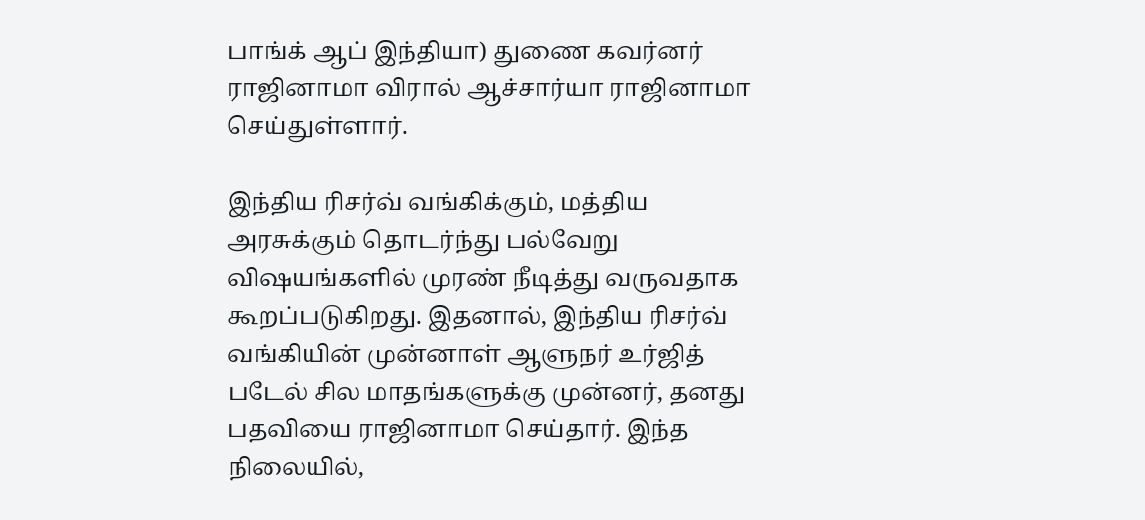பாங்க் ஆப் இந்தியா) துணை கவர்னர் ராஜினாமா விரால் ஆச்சார்யா ராஜினாமா செய்துள்ளார்.

இந்திய ரிசர்வ் வங்கிக்கும், மத்திய அரசுக்கும் தொடர்ந்து பல்வேறு விஷயங்களில் முரண் நீடித்து வருவதாக கூறப்படுகிறது. இதனால், இந்திய ரிசர்வ் வங்கியின் முன்னாள் ஆளுநர் உர்ஜித் படேல் சில மாதங்களுக்கு முன்னர், தனது பதவியை ராஜினாமா செய்தார். இந்த நிலையில்,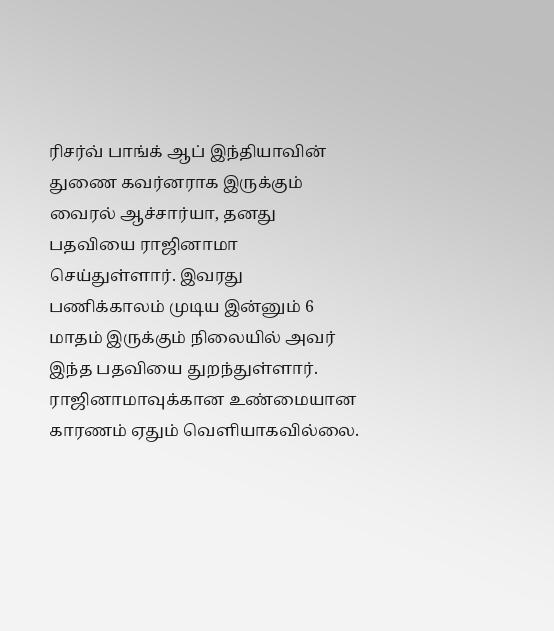ரிசர்வ் பாங்க் ஆப் இந்தியாவின் துணை கவர்னராக இருக்கும் வைரல் ஆச்சார்யா, தனது பதவியை ராஜினாமா செய்துள்ளார். இவரது பணிக்காலம் முடிய இன்னும் 6 மாதம் இருக்கும் நிலையில் அவர் இந்த பதவியை துறந்துள்ளார். ராஜினாமாவுக்கான உண்மையான காரணம் ஏதும் வெளியாகவில்லை.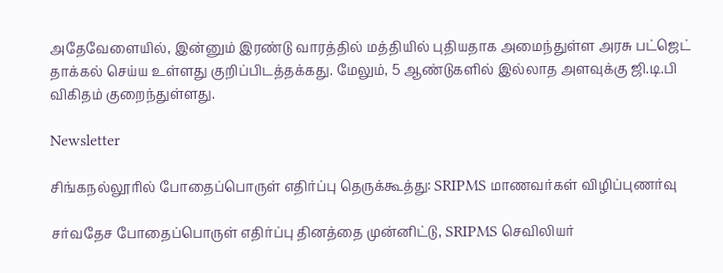அதேவேளையில், இன்னும் இரண்டு வாரத்தில் மத்தியில் புதியதாக அமைந்துள்ள அரசு பட்ஜெட் தாக்கல் செய்ய உள்ளது குறிப்பிடத்தக்கது. மேலும், 5 ஆண்டுகளில் இல்லாத அளவுக்கு ஜி.டி.பி விகிதம் குறைந்துள்ளது.

Newsletter

சிங்கநல்லூரில் போதைப்பொருள் எதிர்ப்பு தெருக்கூத்து: SRIPMS மாணவர்கள் விழிப்புணர்வு

சர்வதேச போதைப்பொருள் எதிர்ப்பு தினத்தை முன்னிட்டு, SRIPMS செவிலியர்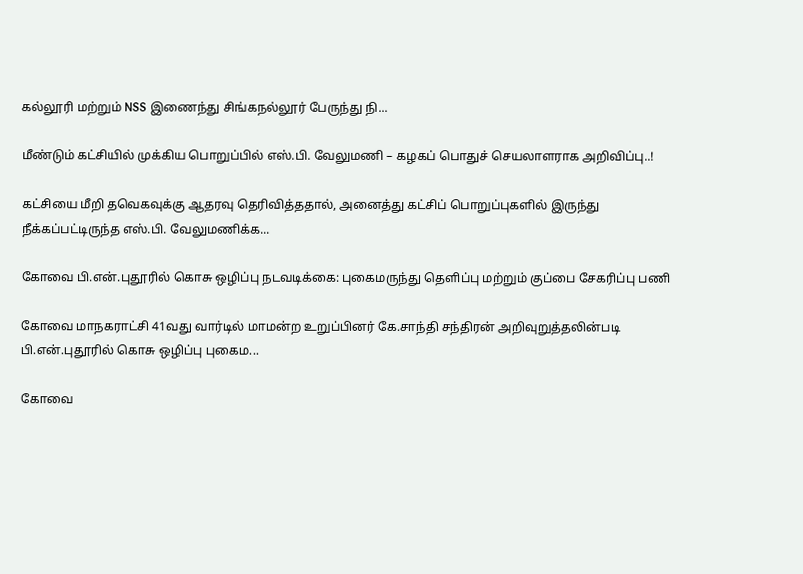கல்லூரி மற்றும் NSS இணைந்து சிங்கநல்லூர் பேருந்து நி...

மீண்டும் கட்சியில் முக்கிய பொறுப்பில் எஸ்.பி. வேலுமணி – கழகப் பொதுச் செயலாளராக அறிவிப்பு..!

கட்சியை மீறி தவெகவுக்கு ஆதரவு தெரிவித்ததால், அனைத்து கட்சிப் பொறுப்புகளில் இருந்து நீக்கப்பட்டிருந்த எஸ்.பி. வேலுமணிக்க...

கோவை பி.என்.புதூரில் கொசு ஒழிப்பு நடவடிக்கை: புகைமருந்து தெளிப்பு மற்றும் குப்பை சேகரிப்பு பணி

கோவை மாநகராட்சி 41வது வார்டில் மாமன்ற உறுப்பினர் கே.சாந்தி சந்திரன் அறிவுறுத்தலின்படி பி.என்.புதூரில் கொசு ஒழிப்பு புகைம...

கோவை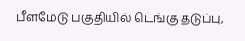பீளமேடு பகுதியில் டெங்கு தடுப்பு,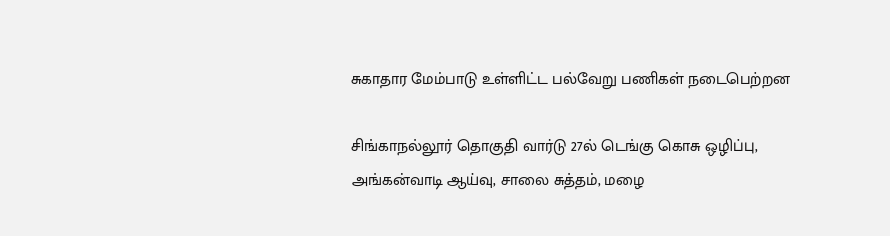சுகாதார மேம்பாடு உள்ளிட்ட பல்வேறு பணிகள் நடைபெற்றன

சிங்காநல்லூர் தொகுதி வார்டு 27ல் டெங்கு கொசு ஒழிப்பு, அங்கன்வாடி ஆய்வு, சாலை சுத்தம், மழை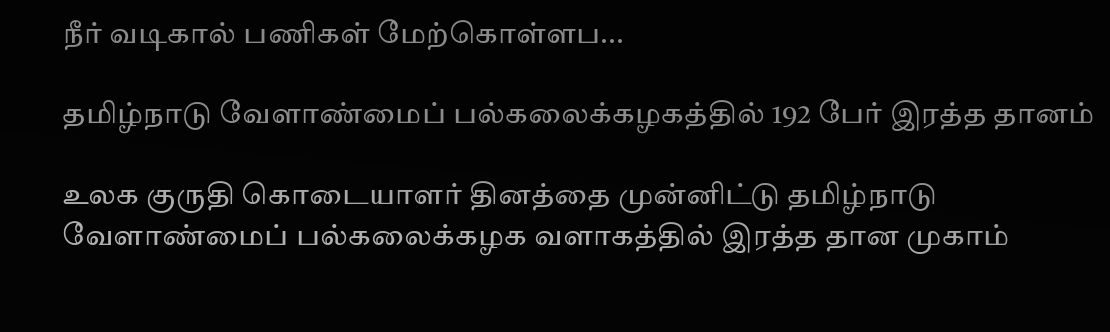நீர் வடிகால் பணிகள் மேற்கொள்ளப...

தமிழ்நாடு வேளாண்மைப் பல்கலைக்கழகத்தில் 192 பேர் இரத்த தானம்

உலக குருதி கொடையாளர் தினத்தை முன்னிட்டு தமிழ்நாடு வேளாண்மைப் பல்கலைக்கழக வளாகத்தில் இரத்த தான முகாம்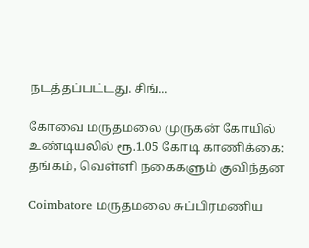நடத்தப்பட்டது. சிங்...

கோவை மருதமலை முருகன் கோயில் உண்டியலில் ரூ.1.05 கோடி காணிக்கை: தங்கம், வெள்ளி நகைகளும் குவிந்தன

Coimbatore மருதமலை சுப்பிரமணிய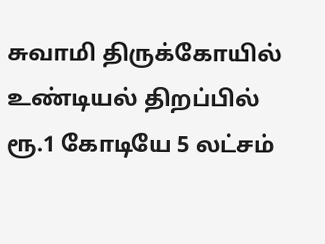சுவாமி திருக்கோயில் உண்டியல் திறப்பில் ரூ.1 கோடியே 5 லட்சம்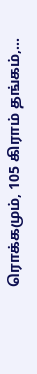ரொக்கமும், 105 கிராம் தங்கம்,...